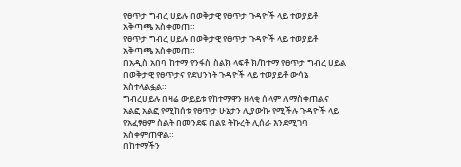የፀጥታ ግብረ ሀይሉ በወቅታዊ የፀጥታ ጉዳዮች ላይ ተወያይቶ አቅጣጫ አስቀመጠ።
የፀጥታ ግብረ ሀይሉ በወቅታዊ የፀጥታ ጉዳዮች ላይ ተወያይቶ አቅጣጫ አስቀመጠ።
በአዲስ አበባ ከተማ የንፋስ ስልክ ላፍቶ ክ/ከተማ የፀጥታ ግብረ ሀይል በወቅታዊ የፀጥታና የደህንነት ጉዳዮች ላይ ተወያይቶ ውሳኔ አስተላልፏል።
ግብረሀይሉ በዛሬ ውይይቱ የከተማዋን ዘላቂ ሰላም ለማስቀጠልና አልፎ አልፎ የሚከሰቱ የፀጥታ ሁኔታን ሊያውኩ የሚችሉ ጉዳዮች ላይ የአፈፃፀም ስልት በመንደፍ በልዩ ትኩረት ሊሰራ እንደሚገባ አስቀምጠዋል።
በከተማችን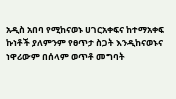አዲስ አበባ የሚከናወኑ ሀገርአቀፍና ከተማአቀፍ ኩነቶች ያለምንም የፀጥታ ስጋት እንዲከናወኑና ነዋሪውም በሰላም ወጥቶ መግባት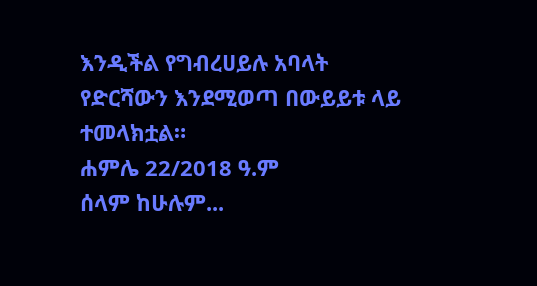እንዲችል የግብረሀይሉ አባላት የድርሻውን እንደሚወጣ በውይይቱ ላይ ተመላክቷል።
ሐምሌ 22/2018 ዓ.ም
ሰላም ከሁሉም...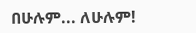በሁሉም... ለሁሉም!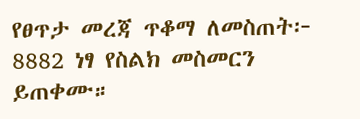የፀጥታ መረጃ ጥቆማ ለመስጠት፦ 8882 ነፃ የስልክ መስመርን ይጠቀሙ።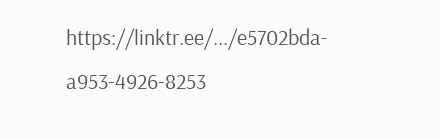https://linktr.ee/.../e5702bda-a953-4926-8253